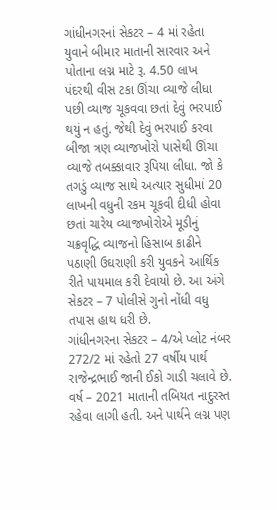ગાંધીનગરનાં સેકટર – 4 માં રહેતા યુવાને બીમાર માતાની સારવાર અને પોતાના લગ્ન માટે રૂ. 4.50 લાખ પંદરથી વીસ ટકા ઊંચા વ્યાજે લીધા પછી વ્યાજ ચૂકવવા છતાં દેવું ભરપાઈ થયું ન હતું. જેથી દેવું ભરપાઈ કરવા બીજા ત્રણ વ્યાજખોરો પાસેથી ઊંચા વ્યાજે તબક્કાવાર રૂપિયા લીધા. જો કે તગડું વ્યાજ સાથે અત્યાર સુધીમાં 20 લાખની વધુની રકમ ચૂકવી દીધી હોવા છતાં ચારેય વ્યાજખોરોએ મૂડીનું ચક્રવૃદ્ધિ વ્યાજનો હિસાબ કાઢીને પઠાણી ઉઘરાણી કરી યુવકને આર્થિક રીતે પાયમાલ કરી દેવાયો છે. આ અંગે સેકટર – 7 પોલીસે ગુનો નોંધી વધુ તપાસ હાથ ધરી છે.
ગાંધીનગરના સેકટર – 4/એ પ્લોટ નંબર 272/2 માં રહેતો 27 વર્ષીય પાર્થ રાજેન્દ્રભાઈ જાની ઈકો ગાડી ચલાવે છે. વર્ષ – 2021 માતાની તબિયત નાદુરસ્ત રહેવા લાગી હતી. અને પાર્થને લગ્ન પણ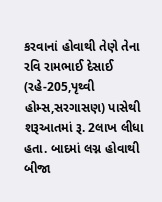કરવાનાં હોવાથી તેણે તેના રવિ રામભાઈ દેસાઈ (રહે-205,પૃથ્વી હોમ્સ,સરગાસણ) પાસેથી શરૂઆતમાં રૂ. 2લાખ લીધા હતા. બાદમાં લગ્ન હોવાથી બીજા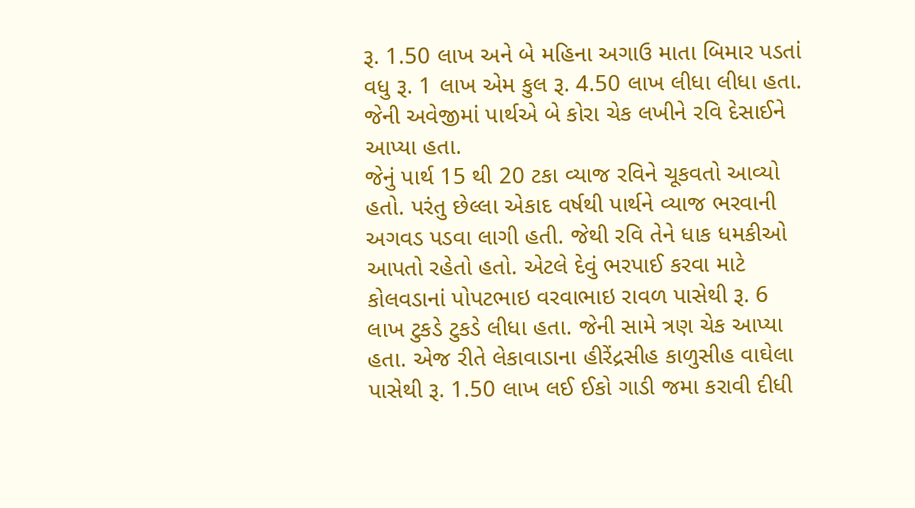રૂ. 1.50 લાખ અને બે મહિના અગાઉ માતા બિમાર પડતાં વધુ રૂ. 1 લાખ એમ કુલ રૂ. 4.50 લાખ લીધા લીધા હતા. જેની અવેજીમાં પાર્થએ બે કોરા ચેક લખીને રવિ દેસાઈને આપ્યા હતા.
જેનું પાર્થ 15 થી 20 ટકા વ્યાજ રવિને ચૂકવતો આવ્યો હતો. પરંતુ છેલ્લા એકાદ વર્ષથી પાર્થને વ્યાજ ભરવાની અગવડ પડવા લાગી હતી. જેથી રવિ તેને ધાક ધમકીઓ આપતો રહેતો હતો. એટલે દેવું ભરપાઈ કરવા માટે કોલવડાનાં પોપટભાઇ વરવાભાઇ રાવળ પાસેથી રૂ. 6 લાખ ટુકડે ટુકડે લીધા હતા. જેની સામે ત્રણ ચેક આપ્યા હતા. એજ રીતે લેકાવાડાના હીરેંદ્રસીહ કાળુસીહ વાઘેલા પાસેથી રૂ. 1.50 લાખ લઈ ઈકો ગાડી જમા કરાવી દીધી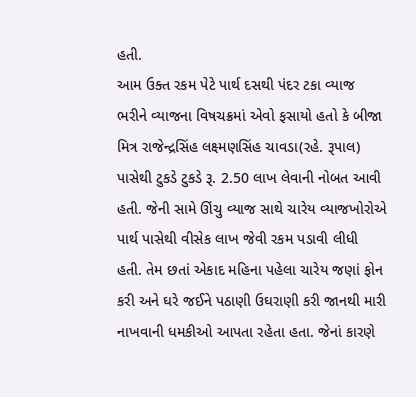હતી.
આમ ઉક્ત રકમ પેટે પાર્થ દસથી પંદર ટકા વ્યાજ ભરીને વ્યાજના વિષચક્રમાં એવો ફસાયો હતો કે બીજા મિત્ર રાજેન્દ્રસિંહ લક્ષ્મણસિંહ ચાવડા(રહે. રૂપાલ) પાસેથી ટુકડે ટુકડે રૂ. 2.50 લાખ લેવાની નોબત આવી હતી. જેની સામે ઊંચુ વ્યાજ સાથે ચારેય વ્યાજખોરોએ પાર્થ પાસેથી વીસેક લાખ જેવી રકમ પડાવી લીધી હતી. તેમ છતાં એકાદ મહિના પહેલા ચારેય જણાં ફોન કરી અને ઘરે જઈને પઠાણી ઉઘરાણી કરી જાનથી મારી નાખવાની ધમકીઓ આપતા રહેતા હતા. જેનાં કારણે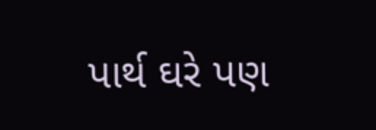પાર્થ ઘરે પણ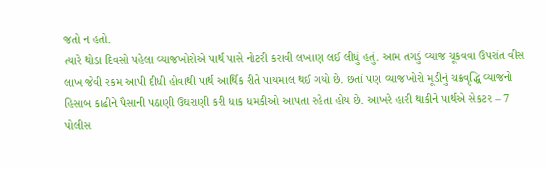જતો ન હતો.
ત્યારે થોડા દિવસો પહેલા વ્યાજખોરોએ પાર્થ પાસે નોટરી કરાવી લખાણ લઈ લીધું હતું. આમ તગડું વ્યાજ ચૂકવવા ઉપરાંત વીસ લાખ જેવી રકમ આપી દીધી હોવાથી પાર્થ આર્થિક રીતે પાયમાલ થઈ ગયો છે. છતાં પણ વ્યાજખોરો મૂડીનું ચક્રવૃદ્ધિ વ્યાજનો હિસાબ કાઢીને પૈસાની પઠાણી ઉઘરાણી કરી ધાક ધમકીઓ આપતા રહેતા હોય છે. આખરે હારી થાકીને પાર્થએ સેકટર – 7 પોલીસ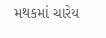મથકમાં ચારેય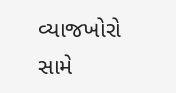વ્યાજખોરો સામે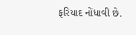ફરિયાદ નોંધાવી છે.